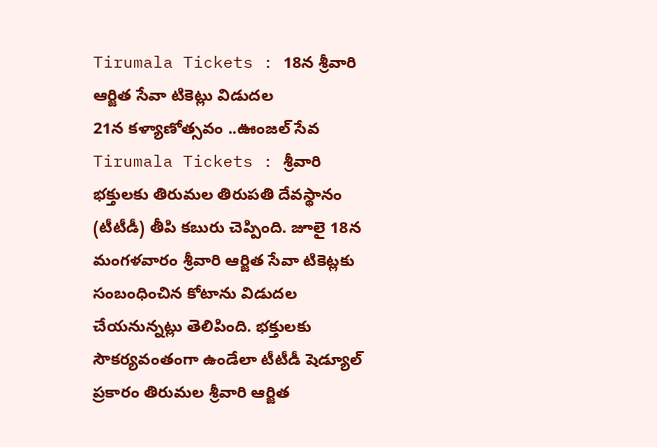Tirumala Tickets : 18న శ్రీవారి ఆర్జిత సేవా టికెట్లు విడుదల
21న కళ్యాణోత్సవం ..ఊంజల్ సేవ
Tirumala Tickets : శ్రీవారి భక్తులకు తిరుమల తిరుపతి దేవస్థానం (టీటీడీ) తీపి కబురు చెప్పింది. జూలై 18న మంగళవారం శ్రీవారి ఆర్జిత సేవా టికెట్లకు సంబంధించిన కోటాను విడుదల చేయనున్నట్లు తెలిపింది. భక్తులకు సౌకర్యవంతంగా ఉండేలా టీటీడీ షెడ్యూల్ ప్రకారం తిరుమల శ్రీవారి ఆర్జిత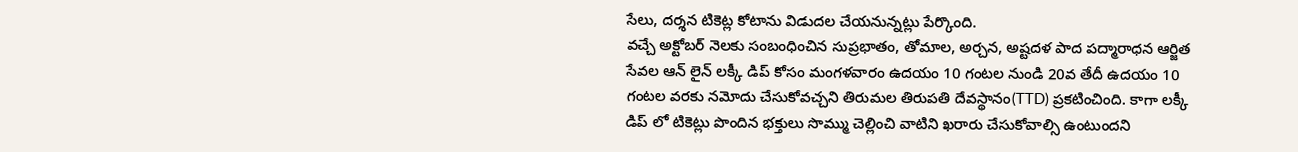సేలు, దర్శన టికెట్ల కోటాను విడుదల చేయనున్నట్లు పేర్కొంది.
వచ్చే అక్టోబర్ నెలకు సంబంధించిన సుప్రభాతం, తోమాల, అర్చన, అష్టదళ పాద పద్మారాధన ఆర్జిత సేవల ఆన్ లైన్ లక్కీ డిప్ కోసం మంగళవారం ఉదయం 10 గంటల నుండి 20వ తేదీ ఉదయం 10 గంటల వరకు నమోదు చేసుకోవచ్చని తిరుమల తిరుపతి దేవస్థానం(TTD) ప్రకటించింది. కాగా లక్కీ డిప్ లో టికెట్లు పొందిన భక్తులు సొమ్ము చెల్లించి వాటిని ఖరారు చేసుకోవాల్సి ఉంటుందని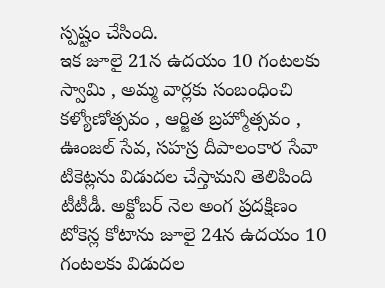స్పష్టం చేసింది.
ఇక జూలై 21న ఉదయం 10 గంటలకు స్వామి , అమ్మ వార్లకు సంబంధించి కళ్యోణోత్సవం , ఆర్జిత బ్రహ్మోత్సవం , ఊంజల్ సేవ, సహస్ర దీపాలంకార సేవా టికెట్లను విడుదల చేస్తామని తెలిపింది టీటీడీ. అక్టోబర్ నెల అంగ ప్రదక్షిణం టోకెన్ల కోటాను జూలై 24న ఉదయం 10 గంటలకు విడుదల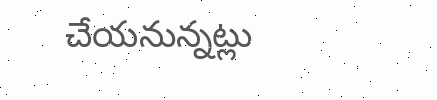చేయనున్నట్లు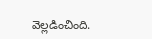వెల్లడించింది.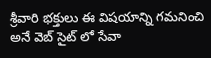శ్రీవారి భక్తులు ఈ విషయాన్ని గమనించి అనే వెబ్ సైట్ లో సేవా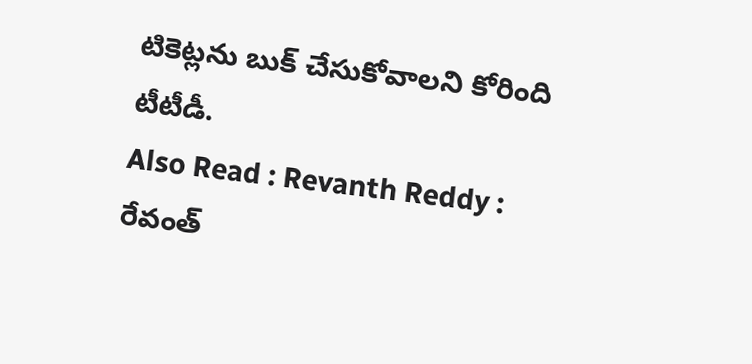టికెట్లను బుక్ చేసుకోవాలని కోరింది టీటీడీ.
Also Read : Revanth Reddy : రేవంత్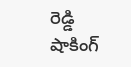రెడ్డి షాకింగ్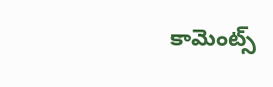కామెంట్స్